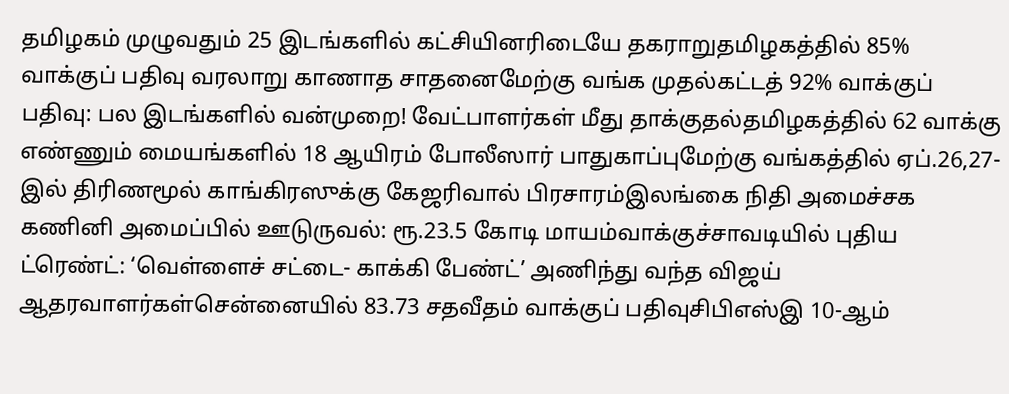தமிழகம் முழுவதும் 25 இடங்களில் கட்சியினரிடையே தகராறுதமிழகத்தில் 85% வாக்குப் பதிவு வரலாறு காணாத சாதனைமேற்கு வங்க முதல்கட்டத் 92% வாக்குப் பதிவு: பல இடங்களில் வன்முறை! வேட்பாளர்கள் மீது தாக்குதல்தமிழகத்தில் 62 வாக்கு எண்ணும் மையங்களில் 18 ஆயிரம் போலீஸார் பாதுகாப்புமேற்கு வங்கத்தில் ஏப்.26,27-இல் திரிணமூல் காங்கிரஸுக்கு கேஜரிவால் பிரசாரம்இலங்கை நிதி அமைச்சக கணினி அமைப்பில் ஊடுருவல்: ரூ.23.5 கோடி மாயம்வாக்குச்சாவடியில் புதிய ட்ரெண்ட்: ‘வெள்ளைச் சட்டை- காக்கி பேண்ட்’ அணிந்து வந்த விஜய் ஆதரவாளர்கள்சென்னையில் 83.73 சதவீதம் வாக்குப் பதிவுசிபிஎஸ்இ 10-ஆம்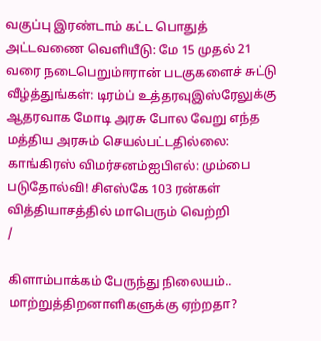வகுப்பு இரண்டாம் கட்ட பொதுத் அட்டவணை வெளியீடு: மே 15 முதல் 21 வரை நடைபெறும்ஈரான் படகுகளைச் சுட்டு வீழ்த்துங்கள்: டிரம்ப் உத்தரவுஇஸ்ரேலுக்கு ஆதரவாக மோடி அரசு போல வேறு எந்த மத்திய அரசும் செயல்பட்டதில்லை: காங்கிரஸ் விமர்சனம்ஐபிஎல்: மும்பை படுதோல்வி! சிஎஸ்கே 103 ரன்கள் வித்தியாசத்தில் மாபெரும் வெற்றி
/

கிளாம்பாக்கம் பேருந்து நிலையம்.. மாற்றுத்திறனாளிகளுக்கு ஏற்றதா?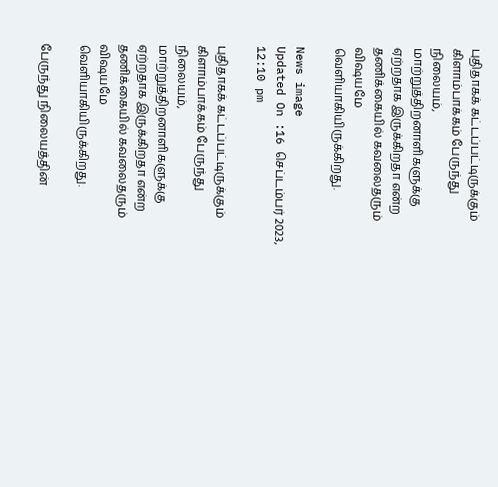புதிதாகக் கட்டப்பட்டிருக்கும் கிளாம்பாக்கம் பேருந்து நிலையம், மாற்றுத்திறனாளிகளுக்கு ஏற்றதாக இருக்கிறதா என்ற தணிக்கையில் கவலைதரும் விஷயமே வெளியாகியிருக்கிறது.

News image
Updated On :16 செப்டம்பர் 2023, 12:10 pm

புதிதாகக் கட்டப்பட்டிருக்கும் கிளாம்பாக்கம் பேருந்து நிலையம், மாற்றுத்திறனாளிகளுக்கு ஏற்றதாக இருக்கிறதா என்ற தணிக்கையில் கவலைதரும் விஷயமே வெளியாகியிருக்கிறது.

பேருந்து நிலையத்தின்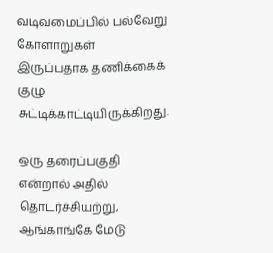வடிவமைப்பில் பல்வேறு கோளாறுகள் இருப்பதாக தணிக்கைக் குழு சுட்டிக்காட்டியிருக்கிறது.

ஒரு தரைப்பகுதி என்றால் அதில் தொடர்ச்சியற்று, ஆங்காங்கே மேடு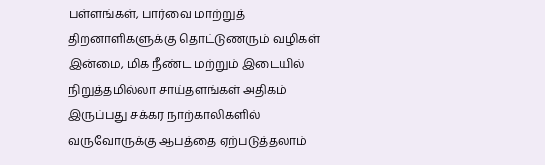பள்ளங்கள், பார்வை மாற்றுத் திறனாளிகளுக்கு தொட்டுணரும் வழிகள் இன்மை, மிக நீண்ட மற்றும் இடையில் நிறுத்தமில்லா சாய்தளங்கள் அதிகம் இருப்பது சக்கர நாற்காலிகளில் வருவோருக்கு ஆபத்தை ஏற்படுத்தலாம்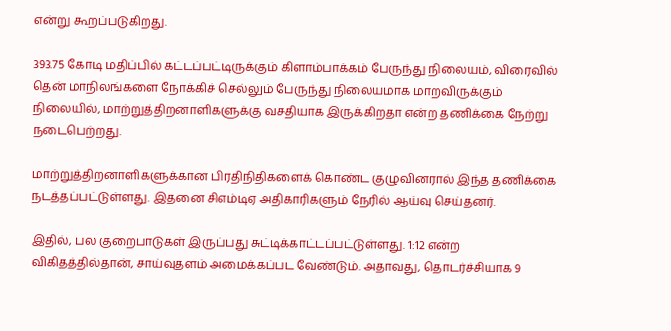என்று கூறப்படுகிறது.

393.75 கோடி மதிப்பில் கட்டப்பட்டிருக்கும் கிளாம்பாக்கம் பேருந்து நிலையம், விரைவில் தென் மாநிலங்களை நோக்கிச் செல்லும் பேருந்து நிலையமாக மாறவிருக்கும் நிலையில், மாற்றுத்திறனாளிகளுக்கு வசதியாக இருக்கிறதா என்ற தணிக்கை நேற்று நடைபெற்றது.

மாற்றுத்திறனாளிகளுக்கான பிரதிநிதிகளைக் கொண்ட குழுவினரால் இந்த தணிக்கை நடத்தப்பட்டுள்ளது. இதனை சிஎம்டிஏ அதிகாரிகளும் நேரில் ஆய்வு செய்தனர்.

இதில், பல குறைபாடுகள் இருப்பது சுட்டிக்காட்டப்பட்டுள்ளது. 1:12 என்ற விகிதத்தில்தான், சாய்வுதளம் அமைக்கப்பட வேண்டும். அதாவது, தொடர்ச்சியாக 9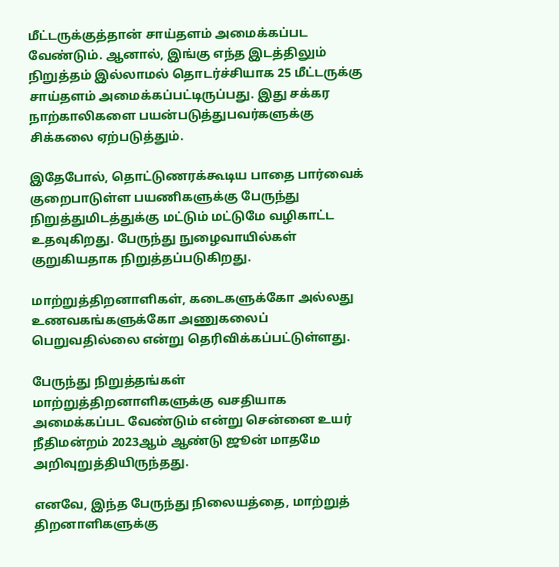மீட்டருக்குத்தான் சாய்தளம் அமைக்கப்பட வேண்டும். ஆனால், இங்கு எந்த இடத்திலும் நிறுத்தம் இல்லாமல் தொடர்ச்சியாக 25 மீட்டருக்கு சாய்தளம் அமைக்கப்பட்டிருப்பது. இது சக்கர நாற்காலிகளை பயன்படுத்துபவர்களுக்கு சிக்கலை ஏற்படுத்தும்.

இதேபோல், தொட்டுணரக்கூடிய பாதை பார்வைக் குறைபாடுள்ள பயணிகளுக்கு பேருந்து நிறுத்துமிடத்துக்கு மட்டும் மட்டுமே வழிகாட்ட உதவுகிறது. பேருந்து நுழைவாயில்கள் குறுகியதாக நிறுத்தப்படுகிறது.

மாற்றுத்திறனாளிகள், கடைகளுக்கோ அல்லது உணவகங்களுக்கோ அணுகலைப் பெறுவதில்லை என்று தெரிவிக்கப்பட்டுள்ளது.

பேருந்து நிறுத்தங்கள் மாற்றுத்திறனாளிகளுக்கு வசதியாக அமைக்கப்பட வேண்டும் என்று சென்னை உயர் நீதிமன்றம் 2023ஆம் ஆண்டு ஜூன் மாதமே அறிவுறுத்தியிருந்தது.

எனவே, இந்த பேருந்து நிலையத்தை, மாற்றுத் திறனாளிகளுக்கு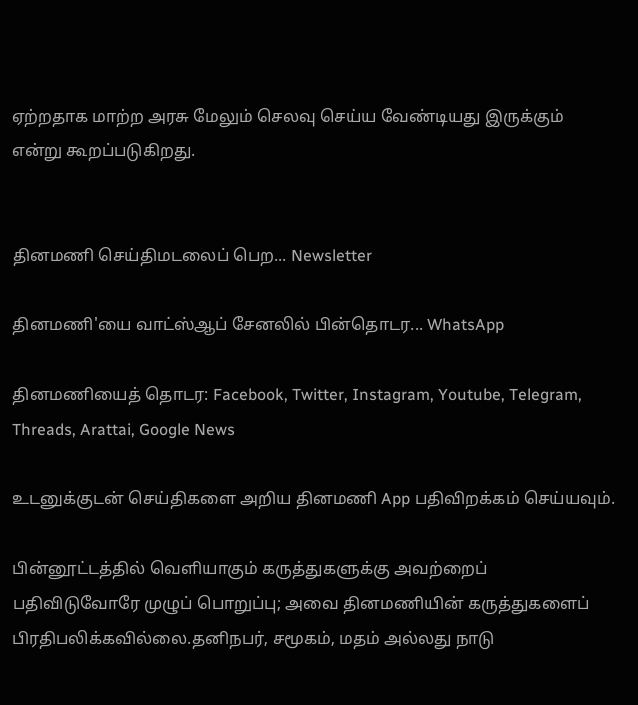ஏற்றதாக மாற்ற அரசு மேலும் செலவு செய்ய வேண்டியது இருக்கும் என்று கூறப்படுகிறது.


தினமணி செய்திமடலைப் பெற... Newsletter

தினமணி'யை வாட்ஸ்ஆப் சேனலில் பின்தொடர... WhatsApp

தினமணியைத் தொடர: Facebook, Twitter, Instagram, Youtube, Telegram, Threads, Arattai, Google News

உடனுக்குடன் செய்திகளை அறிய தினமணி App பதிவிறக்கம் செய்யவும்.

பின்னூட்டத்தில் வெளியாகும் கருத்துகளுக்கு அவற்றைப் பதிவிடுவோரே முழுப் பொறுப்பு; அவை தினமணியின் கருத்துகளைப் பிரதிபலிக்கவில்லை.தனிநபர், சமூகம், மதம் அல்லது நாடு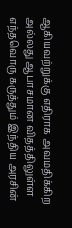ஆகியவற்றுக்கு எதிராக அவமதிக்கிற அல்லது ஆபாசமான விதத்திலுள்ள எந்தவொரு கருத்தும் இந்திய அரசின்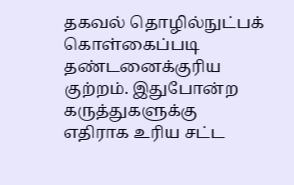தகவல் தொழில்நுட்பக் கொள்கைப்படி தண்டனைக்குரிய குற்றம். இதுபோன்ற கருத்துகளுக்கு எதிராக உரிய சட்ட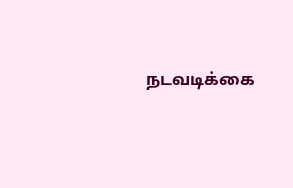நடவடிக்கை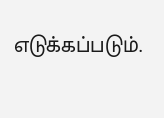எடுக்கப்படும்.